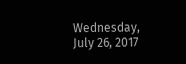Wednesday, July 26, 2017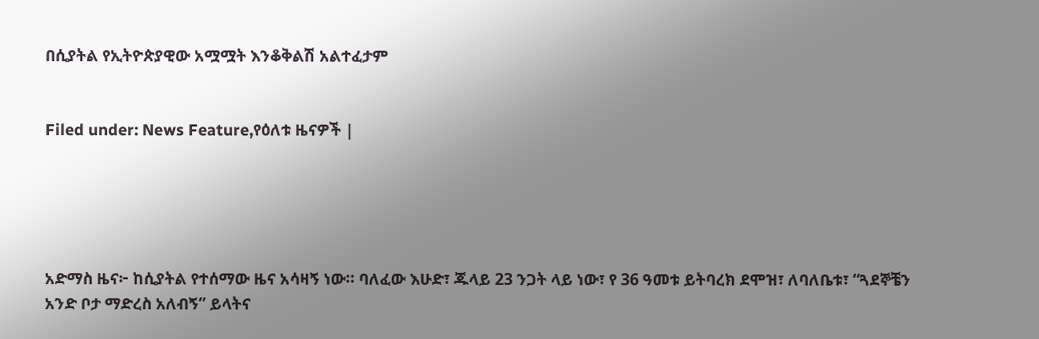በሲያትል የኢትዮጵያዊው አሟሟት እንቆቅልሽ አልተፈታም


Filed under: News Feature,የዕለቱ ዜናዎች |





አድማስ ዜና፦ ከሲያትል የተሰማው ዜና አሳዛኝ ነው። ባለፈው እሁድ፣ ጁላይ 23 ንጋት ላይ ነው፣ የ 36 ዓመቱ ይትባረክ ደሞዝ፣ ለባለቤቱ፣ “ጓደኞቼን አንድ ቦታ ማድረስ አለብኝ” ይላትና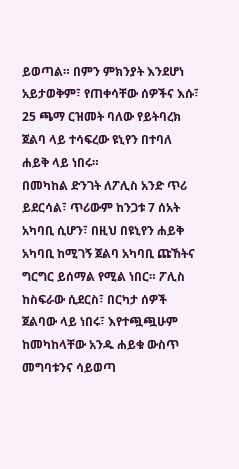ይወጣል። በምን ምክንያት እንደሆነ አይታወቅም፣ የጠቀሳቸው ሰዎችና እሱ፣ 25 ጫማ ርዝመት ባለው የይትባረክ ጀልባ ላይ ተሳፍረው ዩኒየን በተባለ ሐይቅ ላይ ነበሩ።
በመካከል ድንገት ለፖሊስ አንድ ጥሪ ይደርሳል፣ ጥሪውም ከንጋቱ 7 ሰአት አካባቢ ሲሆን፣ በዚህ በዩኒየን ሐይቅ አካባቢ ከሚገኝ ጀልባ አካባቢ ጩኸትና ግርግር ይሰማል የሚል ነበር። ፖሊስ ከስፍራው ሲደርስ፣ በርካታ ሰዎች ጀልባው ላይ ነበሩ፣ እየተጯጯሁም ከመካከላቸው አንዱ ሐይቁ ውስጥ መግባቱንና ሳይወጣ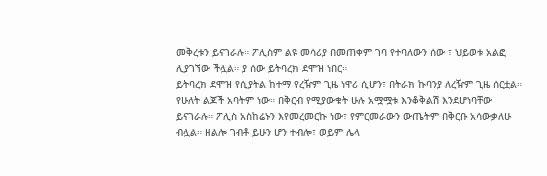መቅረቱን ይናገራሉ። ፖሊስም ልዩ መሳሪያ በመጠቀም ገባ የተባለውን ሰው ፣ ህይወቱ አልፎ ሊያገኘው ችሏል። ያ ሰው ይትባረክ ደሞዝ ነበር።
ይትባረክ ደሞዝ የሲያትል ከተማ የረዥም ጊዜ ነዋሪ ሲሆን፣ በትራክ ኩባንያ ለረዥም ጊዜ ሰርቷል። የሁለት ልጆች አባትም ነው። በቅርብ የሚያውቁት ሁሉ አሟሟቱ እንቆቅልሽ እንደሆነባቸው ይናገራሉ። ፖሊስ አስከሬኑን እየመረመርኩ ነው፣ የምርመራውን ውጤትም በቅርቡ አሳውቃለሁ ብሏል። ዘልሎ ገብቶ ይሁን ሆን ተብሎ፣ ወይም ሌላ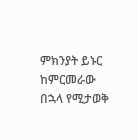ምክንያት ይኑር ከምርመራው በኋላ የሚታወቅ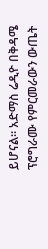ይሆናል። አድማስ ሬዲዮ በቅዳሜ ፕሮግራሙ የምርመራውን ውጤት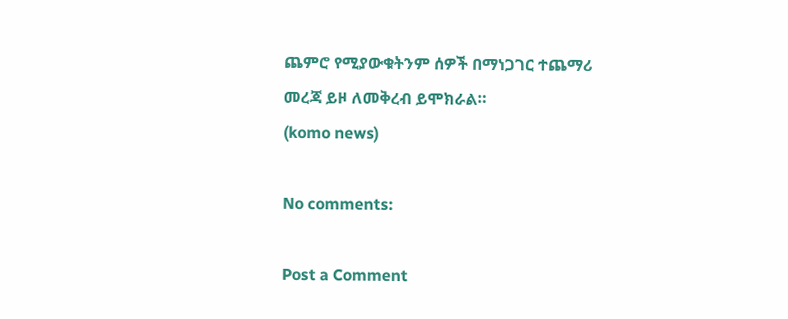ጨምሮ የሚያውቁትንም ሰዎች በማነጋገር ተጨማሪ መረጃ ይዞ ለመቅረብ ይሞክራል።
(komo news)

No comments:

Post a Comment